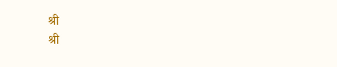श्री
श्री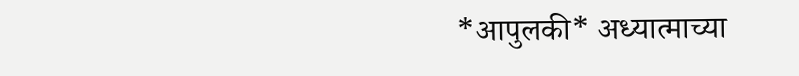*आपुलकी* अध्यात्माच्या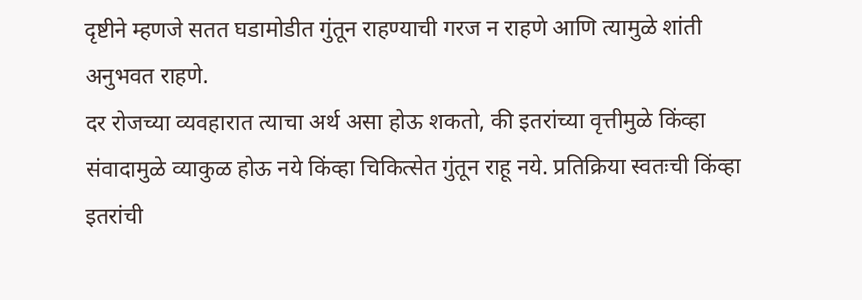दृष्टीने म्हणजे सतत घडामोडीत गुंतून राहण्याची गरज न राहणे आणि त्यामुळे शांती अनुभवत राहणे.
दर रोजच्या व्यवहारात त्याचा अर्थ असा होऊ शकतो, की इतरांच्या वृत्तीमुळे किंव्हा संवादामुळे व्याकुळ होऊ नये किंव्हा चिकित्सेत गुंतून राहू नये. प्रतिक्रिया स्वतःची किंव्हा इतरांची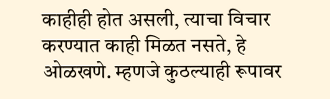काहीही होत असली, त्याचा विचार करण्यात काही मिळत नसते, हे ओळखणे. म्हणजे कुठल्याही रूपावर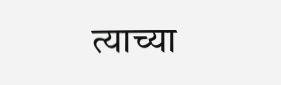त्याच्या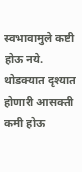स्वभावामुले कष्टी होऊ नये.
थोडक्यात दृश्यात होणारी आसक्ती कमी होऊ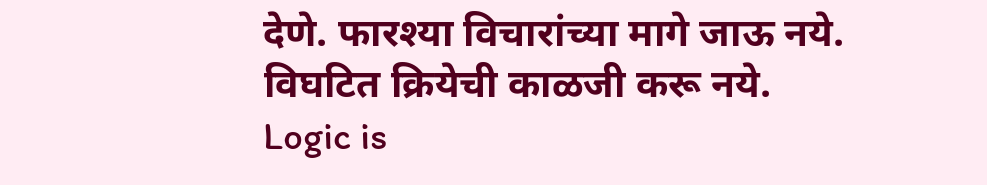देणे. फारश्या विचारांच्या मागे जाऊ नये. विघटित क्रियेची काळजी करू नये.
Logic is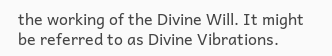the working of the Divine Will. It might be referred to as Divine Vibrations.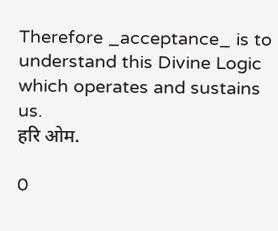Therefore _acceptance_ is to understand this Divine Logic which operates and sustains us.
हरि ओम.

0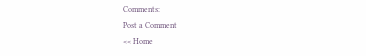Comments:
Post a Comment
<< Home